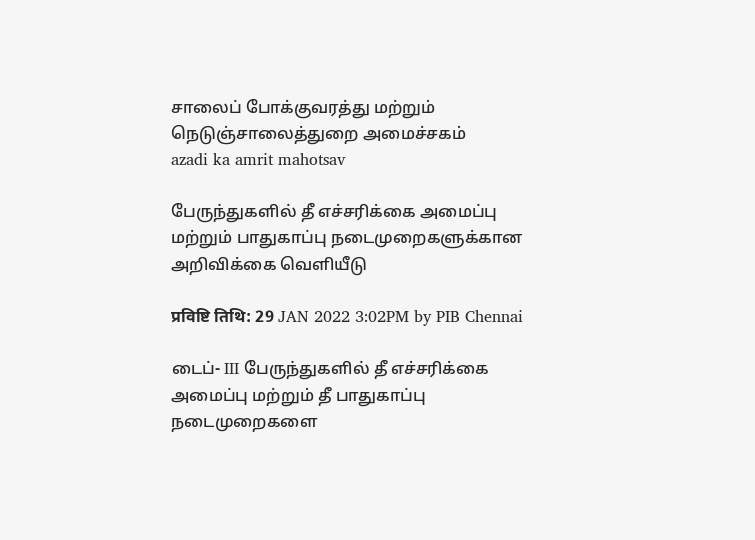சாலைப் போக்குவரத்து மற்றும் நெடுஞ்சாலைத்துறை அமைச்சகம்
azadi ka amrit mahotsav

பேருந்துகளில் தீ எச்சரிக்கை அமைப்பு மற்றும் பாதுகாப்பு நடைமுறைகளுக்கான அறிவிக்கை வெளியீடு

प्रविष्टि तिथि: 29 JAN 2022 3:02PM by PIB Chennai

டைப்- III பேருந்துகளில் தீ எச்சரிக்கை அமைப்பு மற்றும் தீ பாதுகாப்பு நடைமுறைகளை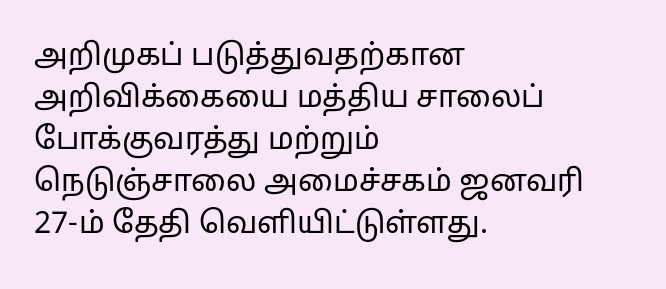அறிமுகப் படுத்துவதற்கான அறிவிக்கையை மத்திய சாலைப் போக்குவரத்து மற்றும் நெடுஞ்சாலை அமைச்சகம் ஜனவரி 27-ம் தேதி வெளியிட்டுள்ளது.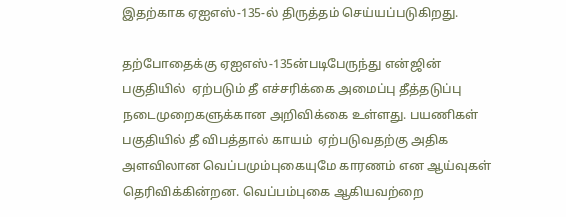இதற்காக ஏஐஎஸ்-135-ல் திருத்தம் செய்யப்படுகிறது.

தற்போதைக்கு ஏஐஎஸ்-135ன்படிபேருந்து என்ஜின் பகுதியில்  ஏற்படும் தீ எச்சரிக்கை அமைப்பு தீத்தடுப்பு நடைமுறைகளுக்கான அறிவிக்கை உள்ளது. பயணிகள் பகுதியில் தீ விபத்தால் காயம்  ஏற்படுவதற்கு அதிக அளவிலான வெப்பமும்புகையுமே காரணம் என ஆய்வுகள் தெரிவிக்கின்றன. வெப்பம்புகை ஆகியவற்றை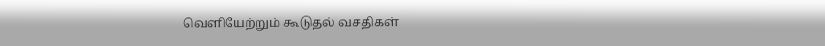வெளியேற்றும் கூடுதல் வசதிகள்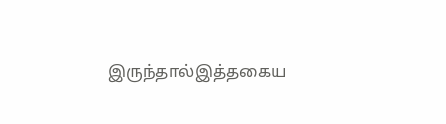இருந்தால்இத்தகைய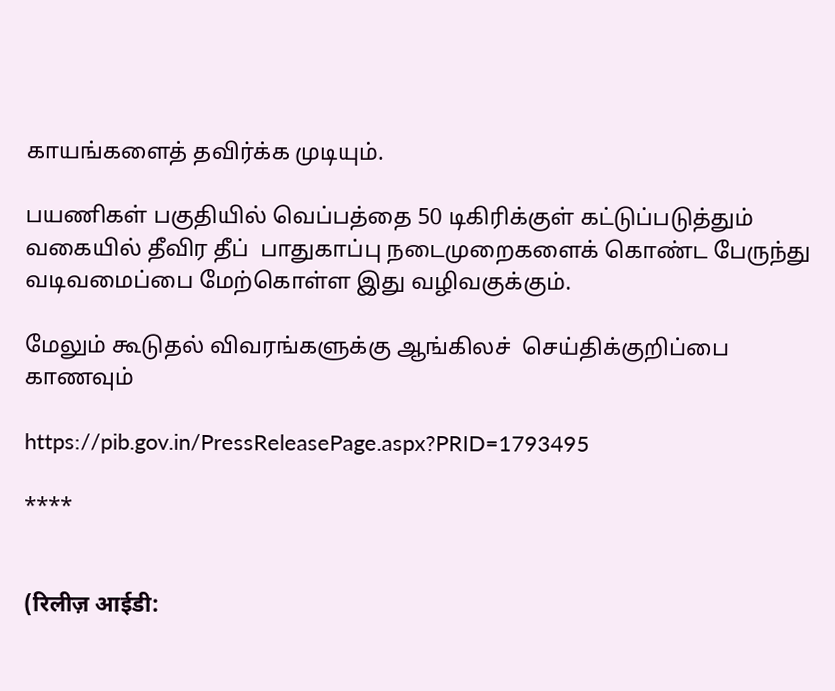காயங்களைத் தவிர்க்க முடியும்.

பயணிகள் பகுதியில் வெப்பத்தை 50 டிகிரிக்குள் கட்டுப்படுத்தும் வகையில் தீவிர தீப்  பாதுகாப்பு நடைமுறைகளைக் கொண்ட பேருந்து வடிவமைப்பை மேற்கொள்ள இது வழிவகுக்கும்.

மேலும் கூடுதல் விவரங்களுக்கு ஆங்கிலச்  செய்திக்குறிப்பை காணவும்

https://pib.gov.in/PressReleasePage.aspx?PRID=1793495

****


(रिलीज़ आईडी: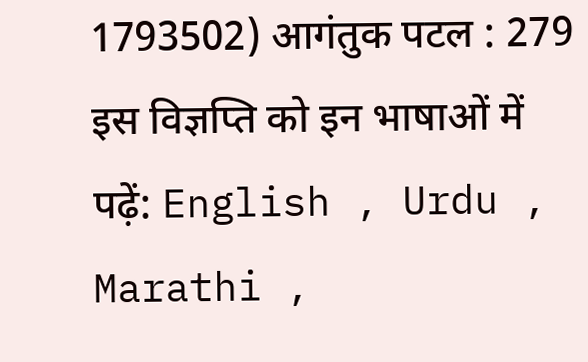1793502) आगंतुक पटल : 279
इस विज्ञप्ति को इन भाषाओं में पढ़ें: English , Urdu , Marathi ,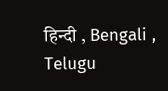हिन्दी , Bengali , Telugu